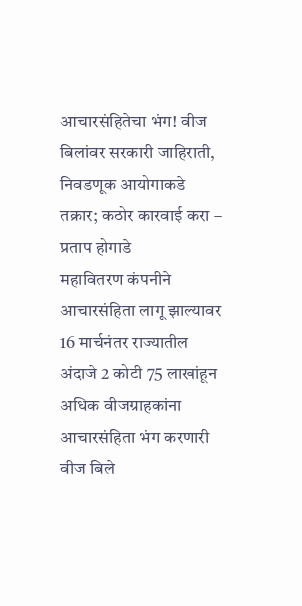आचारसंहितेचा भंग! वीज बिलांवर सरकारी जाहिराती, निवडणूक आयोगाकडे तक्रार; कठोर कारवाई करा – प्रताप होगाडे
महावितरण कंपनीने आचारसंहिता लागू झाल्यावर 16 मार्चनंतर राज्यातील अंदाजे 2 कोटी 75 लाखांहून अधिक वीजग्राहकांना आचारसंहिता भंग करणारी वीज बिले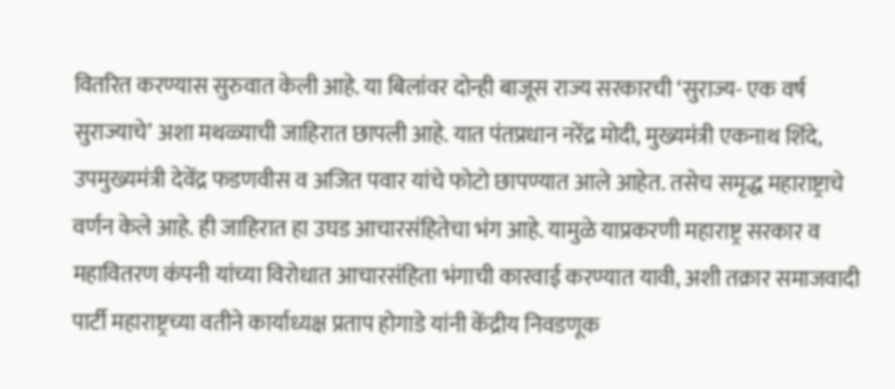वितरित करण्यास सुरुवात केली आहे. या बिलांवर दोन्ही बाजूस राज्य सरकारची ‘सुराज्य- एक वर्ष सुराज्याचे’ अशा मथळ्याची जाहिरात छापली आहे. यात पंतप्रधान नरेंद्र मोदी, मुख्यमंत्री एकनाथ शिंदे, उपमुख्यमंत्री देवेंद्र फडणवीस व अजित पवार यांचे फोटो छापण्यात आले आहेत. तसेच समृद्ध महाराष्ट्राचे वर्णन केले आहे. ही जाहिरात हा उघड आचारसंहितेचा भंग आहे. यामुळे याप्रकरणी महाराष्ट्र सरकार व महावितरण कंपनी यांच्या विरोधात आचारसंहिता भंगाची कारवाई करण्यात यावी, अशी तक्रार समाजवादी पार्टी महाराष्ट्रच्या वतीने कार्याध्यक्ष प्रताप होगाडे यांनी केंद्रीय निवडणूक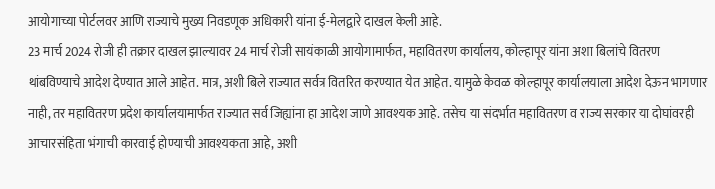आयोगाच्या पोर्टलवर आणि राज्याचे मुख्य निवडणूक अधिकारी यांना ई-मेलद्वारे दाखल केली आहे.
23 मार्च 2024 रोजी ही तक्रार दाखल झाल्यावर 24 मार्च रोजी सायंकाळी आयोगामार्फत, महावितरण कार्यालय, कोल्हापूर यांना अशा बिलांचे वितरण थांबविण्याचे आदेश देण्यात आले आहेत. मात्र, अशी बिले राज्यात सर्वत्र वितरित करण्यात येत आहेत. यामुळे केवळ कोल्हापूर कार्यालयाला आदेश देऊन भागणार नाही, तर महावितरण प्रदेश कार्यालयामार्फत राज्यात सर्व जिह्यांना हा आदेश जाणे आवश्यक आहे. तसेच या संदर्भात महावितरण व राज्य सरकार या दोघांवरही आचारसंहिता भंगाची कारवाई होण्याची आवश्यकता आहे, अशी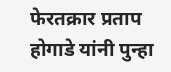फेरतक्रार प्रताप होगाडे यांनी पुन्हा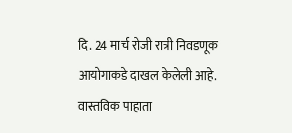दि. 24 मार्च रोजी रात्री निवडणूक आयोगाकडे दाखल केलेली आहे.
वास्तविक पाहाता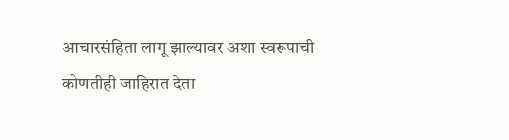आचारसंहिता लागू झाल्यावर अशा स्वरूपाची कोणतीही जाहिरात देता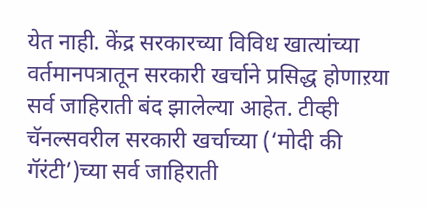येत नाही. केंद्र सरकारच्या विविध खात्यांच्या वर्तमानपत्रातून सरकारी खर्चाने प्रसिद्ध होणाऱया सर्व जाहिराती बंद झालेल्या आहेत. टीव्ही चॅनल्सवरील सरकारी खर्चाच्या (‘मोदी की गॅरंटी’)च्या सर्व जाहिराती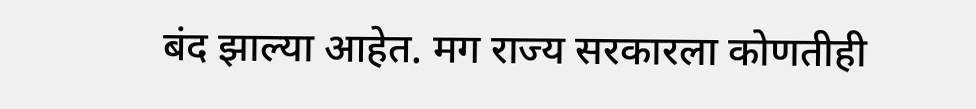बंद झाल्या आहेत. मग राज्य सरकारला कोणतीही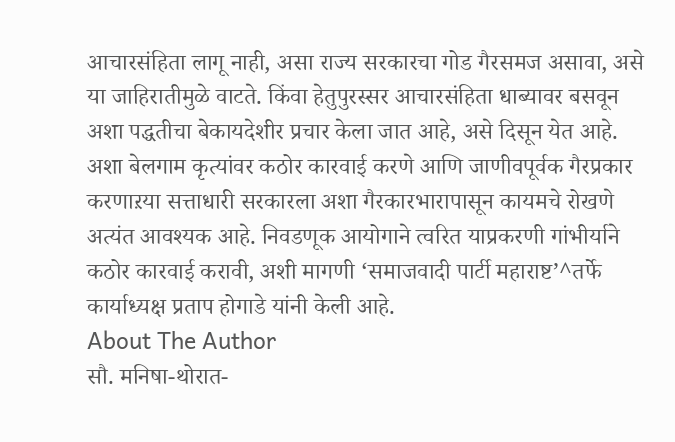आचारसंहिता लागू नाही, असा राज्य सरकारचा गोड गैरसमज असावा, असे या जाहिरातीमुळे वाटते. किंवा हेतुपुरस्सर आचारसंहिता धाब्यावर बसवून अशा पद्धतीचा बेकायदेशीर प्रचार केला जात आहे, असे दिसून येत आहे. अशा बेलगाम कृत्यांवर कठोर कारवाई करणे आणि जाणीवपूर्वक गैरप्रकार करणाऱया सत्ताधारी सरकारला अशा गैरकारभारापासून कायमचे रोखणे अत्यंत आवश्यक आहे. निवडणूक आयोगाने त्वरित याप्रकरणी गांभीर्याने कठोर कारवाई करावी, अशी मागणी ‘समाजवादी पार्टी महाराष्ट’^तर्फे कार्याध्यक्ष प्रताप होगाडे यांनी केली आहे.
About The Author
सौ. मनिषा-थोरात-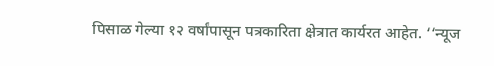पिसाळ गेल्या १२ वर्षांपासून पत्रकारिता क्षेत्रात कार्यरत आहेत. ‘‘न्यूज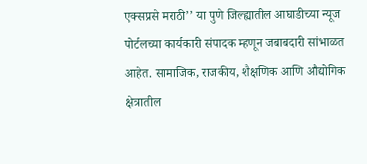एक्सप्रसे मराठी’’ या पुणे जिल्ह्यातील आघाडीच्या न्यूज पोर्टलच्या कार्यकारी संपादक म्हणून जबाबदारी सांभाळत आहेत. सामाजिक, राजकीय, शैक्षणिक आणि औद्योगिक क्षेत्रातील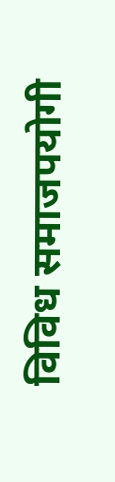विविध समाजपयोगी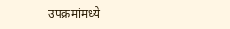उपक्रमांमध्ये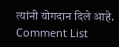त्यांनी योगदान दिले आहे.
Comment List